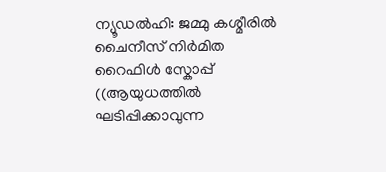ന്യൂഡൽഹി: ജമ്മു കശ്മീരിൽ ചൈനീസ് നിർമിത റൈഫിൾ സ്കോപ്പ് ((ആയുധത്തിൽ ഘടിപ്പിക്കാവുന്ന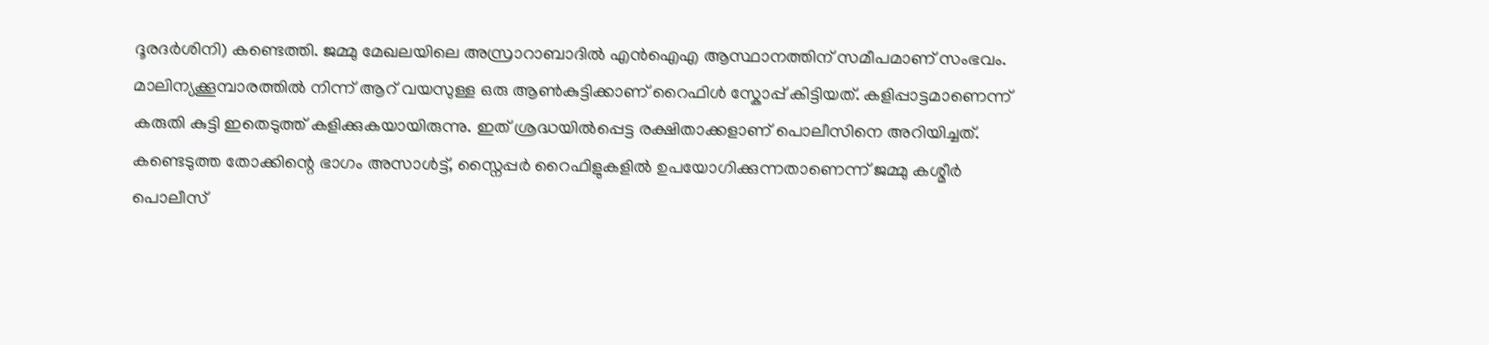ദൂരദർശിനി) കണ്ടെത്തി. ജമ്മു മേഖലയിലെ അസ്രാറാബാദിൽ എൻഐഎ ആസ്ഥാനത്തിന് സമീപമാണ് സംഭവം. മാലിന്യക്കൂമ്പാരത്തിൽ നിന്ന് ആറ് വയസുള്ള ഒരു ആൺകുട്ടിക്കാണ് റൈഫിൾ സ്കോപ്പ് കിട്ടിയത്. കളിപ്പാട്ടമാണെന്ന് കരുതി കുട്ടി ഇതെടുത്ത് കളിക്കുകയായിരുന്നു. ഇത് ശ്രദ്ധയിൽപ്പെട്ട രക്ഷിതാക്കളാണ് പൊലീസിനെ അറിയിച്ചത്.
കണ്ടെടുത്ത തോക്കിന്റെ ഭാഗം അസാൾട്ട്, സ്നൈപ്പർ റൈഫിളുകളിൽ ഉപയോഗിക്കുന്നതാണെന്ന് ജമ്മു കശ്മീർ പൊലീസ്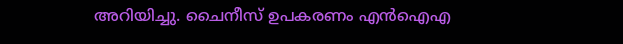അറിയിച്ചു. ചൈനീസ് ഉപകരണം എൻഐഎ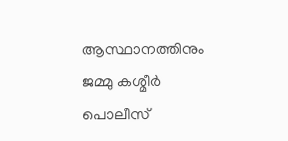ആസ്ഥാനത്തിനും ജമ്മു കശ്മീർ പൊലീസ്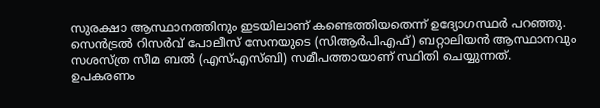സുരക്ഷാ ആസ്ഥാനത്തിനും ഇടയിലാണ് കണ്ടെത്തിയതെന്ന് ഉദ്യോഗസ്ഥർ പറഞ്ഞു. സെൻട്രൽ റിസർവ് പോലീസ് സേനയുടെ (സിആർപിഎഫ്) ബറ്റാലിയൻ ആസ്ഥാനവും സശസ്ത്ര സീമ ബൽ (എസ്എസ്ബി) സമീപത്തായാണ് സ്ഥിതി ചെയ്യുന്നത്.
ഉപകരണം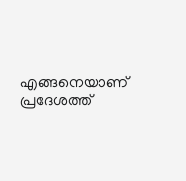എങ്ങനെയാണ് പ്രദേശത്ത്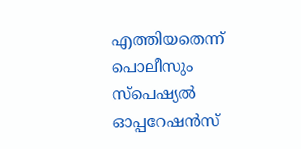എത്തിയതെന്ന് പൊലീസും സ്പെഷ്യൽ ഓപ്പറേഷൻസ്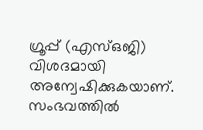ഗ്രൂപ്പ് (എസ്ഒജി) വിശദമായി അന്വേഷിക്കുകയാണ്. സംഭവത്തിൽ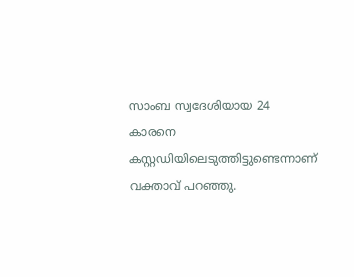സാംബ സ്വദേശിയായ 24 കാരനെ കസ്റ്റഡിയിലെടുത്തിട്ടുണ്ടെന്നാണ് വക്താവ് പറഞ്ഞു.